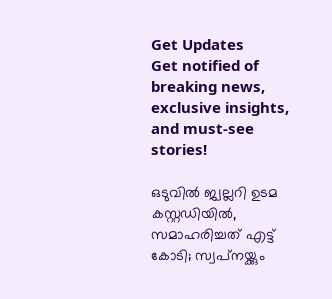Get Updates
Get notified of breaking news, exclusive insights, and must-see stories!

ഒടുവിൽ ജ്വല്ലറി ഉടമ കസ്റ്റഡിയിൽ, സമാഹരിച്ചത് എട്ട് കോടി; സ്വപ്‌നയ്ക്കും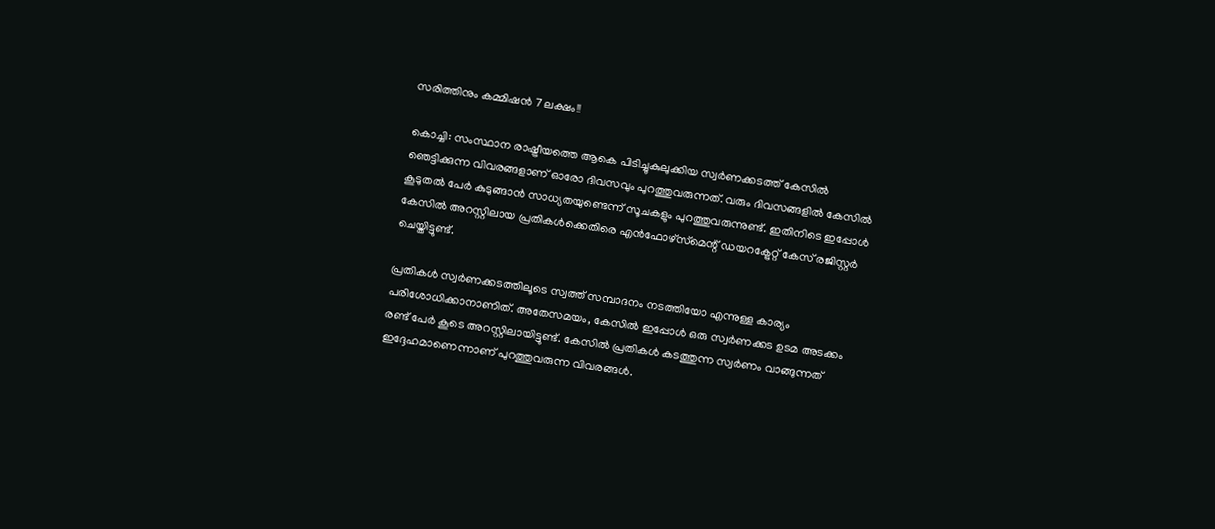സരിത്തിനും കമ്മിഷൻ 7 ലക്ഷം!!

കൊച്ചി: സംസ്ഥാന രാഷ്ട്രീയത്തെ ആകെ പിടിച്ചുകുലുക്കിയ സ്വര്‍ണക്കടത്ത് കേസില്‍ ഞെട്ടിക്കുന്ന വിവരങ്ങളാണ് ഓരോ ദിവസവും പുറത്തുവരുന്നത്. വരും ദിവസങ്ങളില്‍ കേസില്‍ കൂടുതല്‍ പേര്‍ കുടുങ്ങാന്‍ സാധ്യതയുണ്ടെന്ന് സൂചകളും പുറത്തുവരുന്നുണ്ട്. ഇതിനിടെ ഇപ്പോള്‍ കേസില്‍ അറസ്റ്റിലായ പ്രതികള്‍ക്കെതിരെ എന്‍ഫോഴ്‌സ്‌മെന്റ് ഡയറക്ട്രേറ്റ് കേസ് രജിസ്റ്റര്‍ ചെയ്തിട്ടുണ്ട്.

പ്രതികള്‍ സ്വര്‍ണക്കടത്തിലൂടെ സ്വത്ത് സമ്പാദനം നടത്തിയോ എന്നുള്ള കാര്യം പരിശോധിക്കാനാണിത്. അതേസമയം, കേസില്‍ ഇപ്പോള്‍ ഒരു സ്വര്‍ണക്കട ഉടമ അടക്കം രണ്ട് പേര്‍ കൂടെ അറസ്റ്റിലായിട്ടുണ്ട്. കേസില്‍ പ്രതികള്‍ കടത്തുന്ന സ്വര്‍ണം വാങ്ങുന്നത് ഇദ്ദേഹമാണെന്നാണ് പുറത്തുവരുന്ന വിവരങ്ങൾ.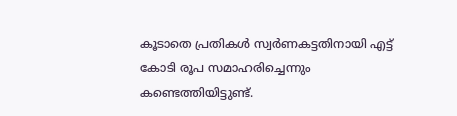കൂടാതെ പ്രതികൾ സ്വർണകട്ടതിനായി എട്ട് കോടി രൂപ സമാഹരിച്ചെന്നും കണ്ടെത്തിയിട്ടുണ്ട്.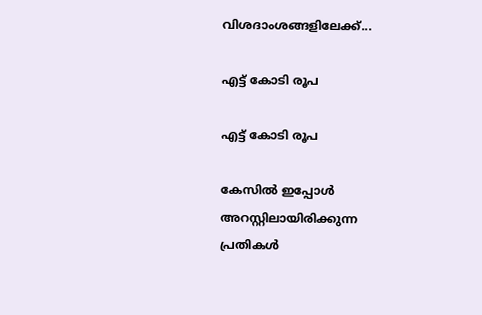വിശദാംശങ്ങളിലേക്ക്...

എട്ട് കോടി രൂപ

എട്ട് കോടി രൂപ

കേസില്‍ ഇപ്പോള്‍ അറസ്റ്റിലായിരിക്കുന്ന പ്രതികള്‍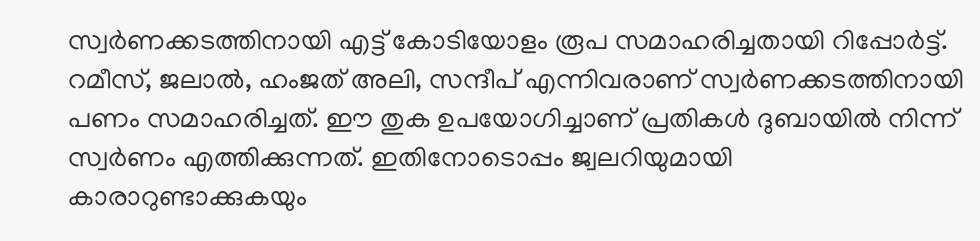സ്വര്‍ണക്കടത്തിനായി എട്ട് കോടിയോളം രൂപ സമാഹരിച്ചതായി റിപ്പോര്‍ട്ട്. റമീസ്, ജലാല്‍, ഹംജത് അലി, സന്ദീപ് എന്നിവരാണ് സ്വര്‍ണക്കടത്തിനായി പണം സമാഹരിച്ചത്. ഈ തുക ഉപയോഗിച്ചാണ് പ്രതികള്‍ ദുബായില്‍ നിന്ന് സ്വര്‍ണം എത്തിക്കുന്നത്. ഇതിനോടൊപ്പം ജ്വലറിയുമായി കാരാറുണ്ടാക്കുകയും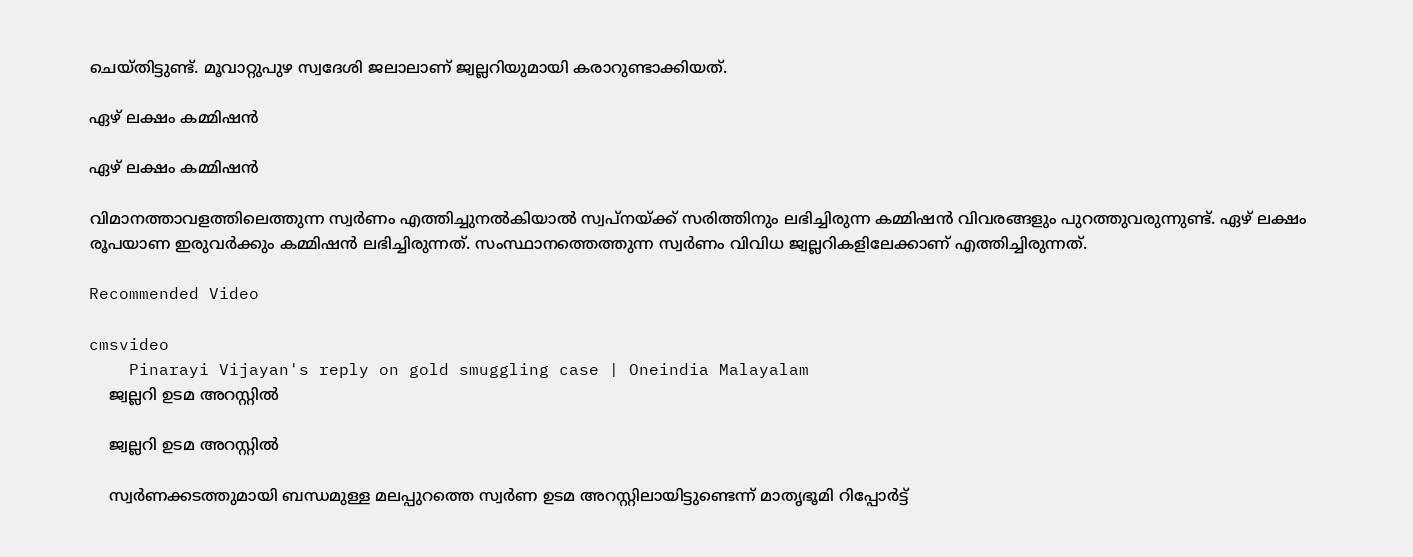ചെയ്തിട്ടുണ്ട്. മൂവാറ്റുപുഴ സ്വദേശി ജലാലാണ് ജ്വല്ലറിയുമായി കരാറുണ്ടാക്കിയത്.

ഏഴ് ലക്ഷം കമ്മിഷന്‍

ഏഴ് ലക്ഷം കമ്മിഷന്‍

വിമാനത്താവളത്തിലെത്തുന്ന സ്വര്‍ണം എത്തിച്ചുനല്‍കിയാല്‍ സ്വപ്‌നയ്ക്ക് സരിത്തിനും ലഭിച്ചിരുന്ന കമ്മിഷന്‍ വിവരങ്ങളും പുറത്തുവരുന്നുണ്ട്. ഏഴ് ലക്ഷം രൂപയാണ ഇരുവര്‍ക്കും കമ്മിഷന്‍ ലഭിച്ചിരുന്നത്. സംസ്ഥാനത്തെത്തുന്ന സ്വര്‍ണം വിവിധ ജ്വല്ലറികളിലേക്കാണ് എത്തിച്ചിരുന്നത്.

Recommended Video

cmsvideo
    Pinarayi Vijayan's reply on gold smuggling case | Oneindia Malayalam
    ജ്വല്ലറി ഉടമ അറസ്റ്റില്‍

    ജ്വല്ലറി ഉടമ അറസ്റ്റില്‍

    സ്വര്‍ണക്കടത്തുമായി ബന്ധമുള്ള മലപ്പുറത്തെ സ്വര്‍ണ ഉടമ അറസ്റ്റിലായിട്ടുണ്ടെന്ന് മാതൃഭൂമി റിപ്പോർട്ട്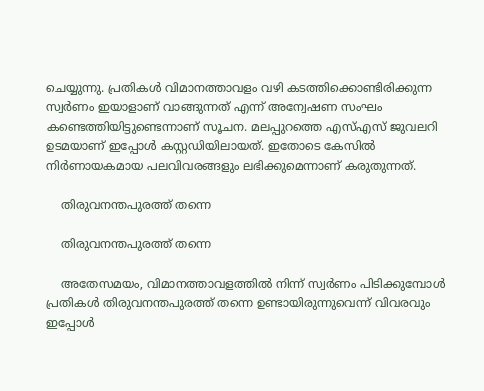ചെയ്യുന്നു. പ്രതികള്‍ വിമാനത്താവളം വഴി കടത്തിക്കൊണ്ടിരിക്കുന്ന സ്വര്‍ണം ഇയാളാണ് വാങ്ങുന്നത് എന്ന് അന്വേഷണ സംഘം കണ്ടെത്തിയിട്ടുണ്ടെന്നാണ് സൂചന. മലപ്പുറത്തെ എസ്എസ് ജുവലറി ഉടമയാണ് ഇപ്പോള്‍ കസ്റ്റഡിയിലായത്. ഇതോടെ കേസില്‍ നിര്‍ണായകമായ പലവിവരങ്ങളും ലഭിക്കുമെന്നാണ് കരുതുന്നത്.

    തിരുവനന്തപുരത്ത് തന്നെ

    തിരുവനന്തപുരത്ത് തന്നെ

    അതേസമയം, വിമാനത്താവളത്തില്‍ നിന്ന് സ്വര്‍ണം പിടിക്കുമ്പോള്‍ പ്രതികള്‍ തിരുവനന്തപുരത്ത് തന്നെ ഉണ്ടായിരുന്നുവെന്ന് വിവരവും ഇപ്പോള്‍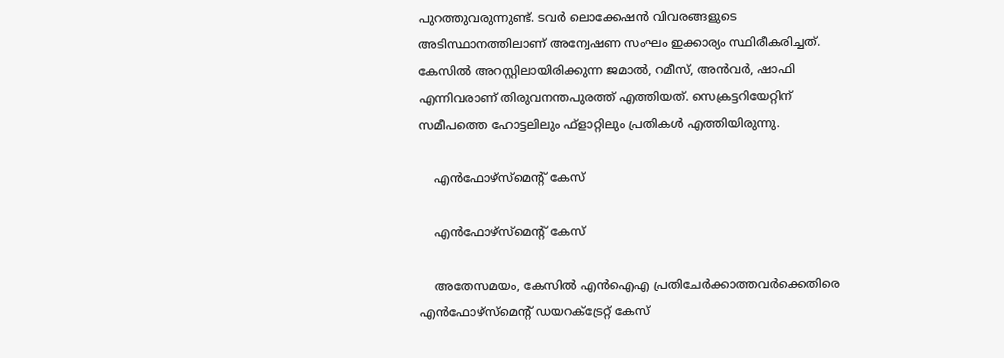പുറത്തുവരുന്നുണ്ട്. ടവര്‍ ലൊക്കേഷന്‍ വിവരങ്ങളുടെ അടിസ്ഥാനത്തിലാണ് അന്വേഷണ സംഘം ഇക്കാര്യം സ്ഥിരീകരിച്ചത്. കേസില്‍ അറസ്റ്റിലായിരിക്കുന്ന ജമാല്‍, റമീസ്, അന്‍വര്‍, ഷാഫി എന്നിവരാണ് തിരുവനന്തപുരത്ത് എത്തിയത്. സെക്രട്ടറിയേറ്റിന് സമീപത്തെ ഹോട്ടലിലും ഫ്‌ളാറ്റിലും പ്രതികള്‍ എത്തിയിരുന്നു.

    എന്‍ഫോഴ്‌സ്‌മെന്റ് കേസ്

    എന്‍ഫോഴ്‌സ്‌മെന്റ് കേസ്

    അതേസമയം, കേസില്‍ എന്‍ഐഎ പ്രതിചേര്‍ക്കാത്തവര്‍ക്കെതിരെ എന്‍ഫോഴ്‌സ്‌മെന്റ് ഡയറക്ട്രേറ്റ് കേസ്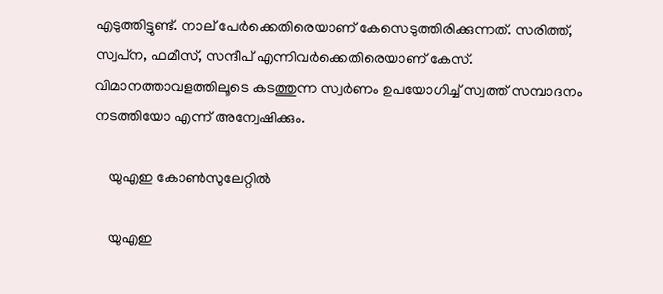എടുത്തിട്ടുണ്ട്. നാല് പേര്‍ക്കെതിരെയാണ് കേസെടുത്തിരിക്കുന്നത്. സരിത്ത്, സ്വപ്‌ന, ഫമീസ്, സന്ദീപ് എന്നിവര്‍ക്കെതിരെയാണ് കേസ്. വിമാനത്താവളത്തിലൂടെ കടത്തുന്ന സ്വര്‍ണം ഉപയോഗിച്ച് സ്വത്ത് സമ്പാദനം നടത്തിയോ എന്ന് അന്വേഷിക്കും.

    യുഎഇ കോണ്‍സുലേറ്റില്‍

    യുഎഇ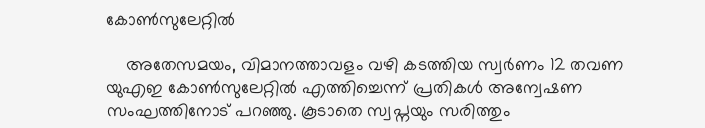കോണ്‍സുലേറ്റില്‍

    അതേസമയം, വിമാനത്താവളം വഴി കടത്തിയ സ്വര്‍ണം 12 തവണ യുഎഇ കോണ്‍സുലേറ്റില്‍ എത്തിച്ചെന്ന് പ്രതികള്‍ അന്വേഷണ സംഘത്തിനോട് പറഞ്ഞു. കൂടാതെ സ്വപ്നയും സരിത്തും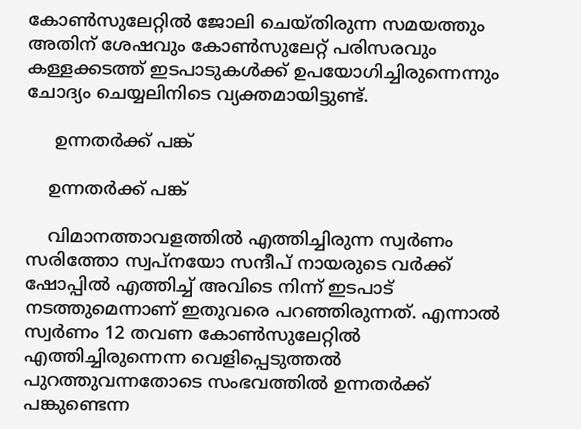കോണ്‍സുലേറ്റില്‍ ജോലി ചെയ്തിരുന്ന സമയത്തും അതിന് ശേഷവും കോണ്‍സുലേറ്റ് പരിസരവും കള്ളക്കടത്ത് ഇടപാടുകള്‍ക്ക് ഉപയോഗിച്ചിരുന്നെന്നും ചോദ്യം ചെയ്യലിനിടെ വ്യക്തമായിട്ടുണ്ട്.

     ഉന്നതര്‍ക്ക് പങ്ക്

    ഉന്നതര്‍ക്ക് പങ്ക്

    വിമാനത്താവളത്തില്‍ എത്തിച്ചിരുന്ന സ്വര്‍ണം സരിത്തോ സ്വപ്നയോ സന്ദീപ് നായരുടെ വര്‍ക്ക് ഷോപ്പില്‍ എത്തിച്ച് അവിടെ നിന്ന് ഇടപാട് നടത്തുമെന്നാണ് ഇതുവരെ പറഞ്ഞിരുന്നത്. എന്നാല്‍ സ്വര്‍ണം 12 തവണ കോണ്‍സുലേറ്റില്‍ എത്തിച്ചിരുന്നെന്ന വെളിപ്പെടുത്തല്‍ പുറത്തുവന്നതോടെ സംഭവത്തില്‍ ഉന്നതര്‍ക്ക് പങ്കുണ്ടെന്ന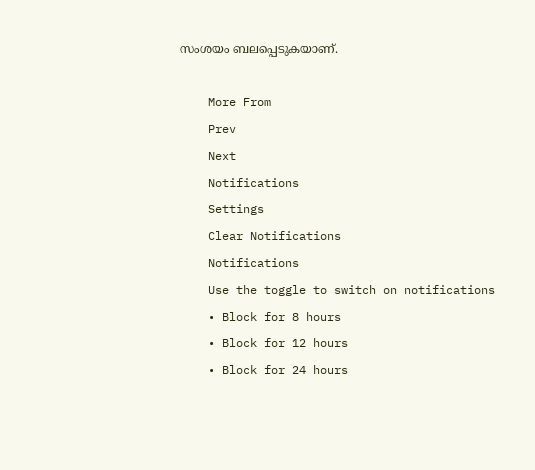സംശയം ബലപ്പെടുകയാണ്.

    More From
    Prev
    Next
    Notifications
    Settings
    Clear Notifications
    Notifications
    Use the toggle to switch on notifications
    • Block for 8 hours
    • Block for 12 hours
    • Block for 24 hours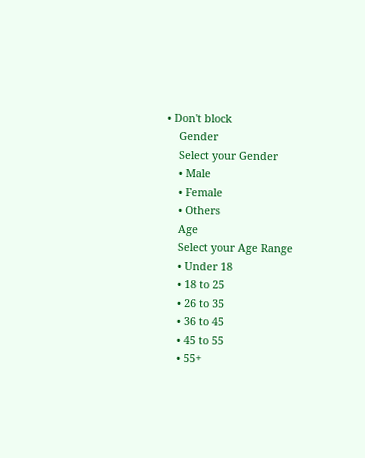• Don't block
    Gender
    Select your Gender
    • Male
    • Female
    • Others
    Age
    Select your Age Range
    • Under 18
    • 18 to 25
    • 26 to 35
    • 36 to 45
    • 45 to 55
    • 55+